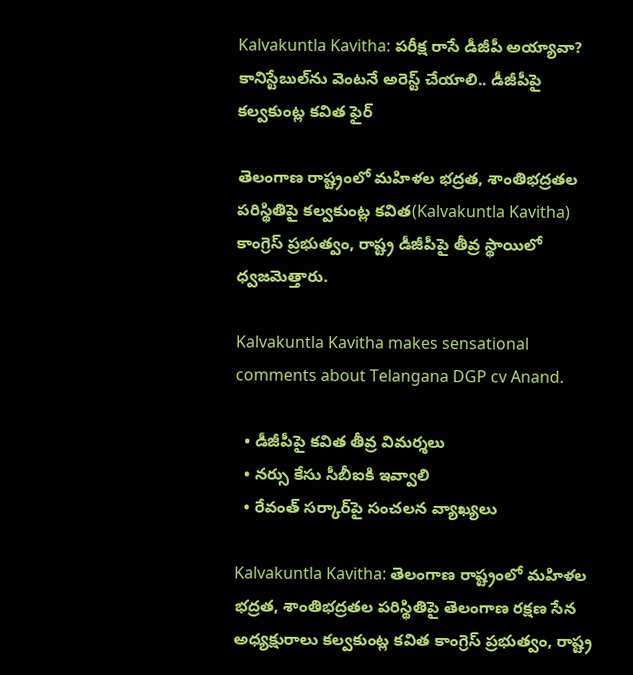Kalvakuntla Kavitha: పరీక్ష రాసే డీజీపీ అయ్యావా? కానిస్టేబుల్‌ను వెంటనే అరెస్ట్ చేయాలి.. డీజీపీపై కల్వకుంట్ల కవిత ఫైర్

తెలంగాణ రాష్ట్రంలో మహిళల భద్రత, శాంతిభద్రతల పరిస్థితిపై కల్వకుంట్ల కవిత(Kalvakuntla Kavitha) కాంగ్రెస్ ప్రభుత్వం, రాష్ట్ర డీజీపీపై తీవ్ర స్థాయిలో ధ్వజమెత్తారు.

Kalvakuntla Kavitha makes sensational comments about Telangana DGP cv Anand.

  • డీజీపీపై కవిత తీవ్ర విమర్శలు
  • నర్సు కేసు సీబీఐకి ఇవ్వాలి
  • రేవంత్ సర్కార్‌పై సంచలన వ్యాఖ్యలు

Kalvakuntla Kavitha: తెలంగాణ రాష్ట్రంలో మహిళల భద్రత, శాంతిభద్రతల పరిస్థితిపై తెలంగాణ రక్షణ సేన అధ్యక్షురాలు కల్వకుంట్ల కవిత కాంగ్రెస్ ప్రభుత్వం, రాష్ట్ర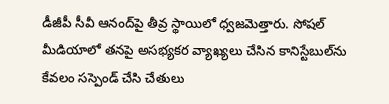డీజీపీ సీవీ ఆనంద్‌పై తీవ్ర స్థాయిలో ధ్వజమెత్తారు. సోషల్ మీడియాలో తనపై అసభ్యకర వ్యాఖ్యలు చేసిన కానిస్టేబుల్‌ను కేవలం సస్పెండ్ చేసి చేతులు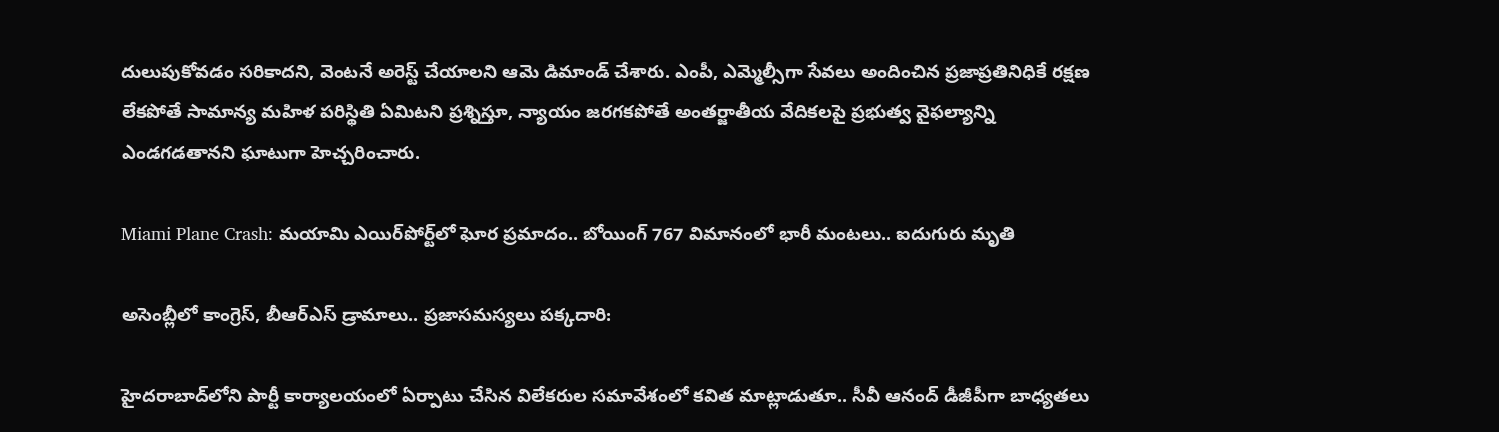దులుపుకోవడం సరికాదని, వెంటనే అరెస్ట్ చేయాలని ఆమె డిమాండ్ చేశారు. ఎంపీ, ఎమ్మెల్సీగా సేవలు అందించిన ప్రజాప్రతినిధికే రక్షణ లేకపోతే సామాన్య మహిళ పరిస్థితి ఏమిటని ప్రశ్నిస్తూ, న్యాయం జరగకపోతే అంతర్జాతీయ వేదికలపై ప్రభుత్వ వైఫల్యాన్ని ఎండగడతానని ఘాటుగా హెచ్చరించారు.

Miami Plane Crash: మయామి ఎయిర్‌పోర్ట్‌లో ఘోర ప్రమాదం.. బోయింగ్ 767 విమానంలో భారీ మంటలు.. ఐదుగురు మృతి

అసెంబ్లీలో కాంగ్రెస్, బీఆర్ఎస్ డ్రామాలు.. ప్రజాసమస్యలు పక్కదారి:

హైదరాబాద్‌లోని పార్టీ కార్యాలయంలో ఏర్పాటు చేసిన విలేకరుల సమావేశంలో కవిత మాట్లాడుతూ.. సీవీ ఆనంద్ డీజీపీగా బాధ్యతలు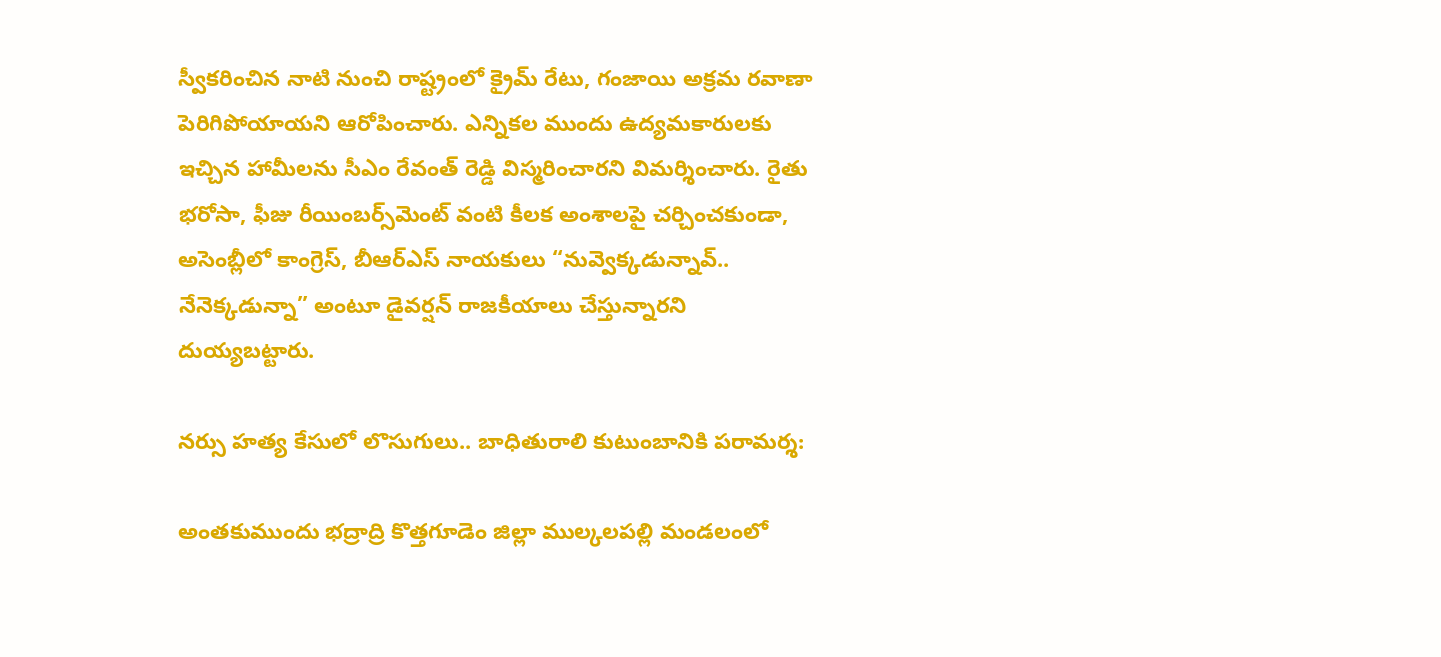స్వీకరించిన నాటి నుంచి రాష్ట్రంలో క్రైమ్ రేటు, గంజాయి అక్రమ రవాణా పెరిగిపోయాయని ఆరోపించారు. ఎన్నికల ముందు ఉద్యమకారులకు ఇచ్చిన హామీలను సీఎం రేవంత్ రెడ్డి విస్మరించారని విమర్శించారు. రైతు భరోసా, ఫీజు రీయింబర్స్‌మెంట్ వంటి కీలక అంశాలపై చర్చించకుండా, అసెంబ్లీలో కాంగ్రెస్, బీఆర్ఎస్ నాయకులు “నువ్వెక్కడున్నావ్.. నేనెక్కడున్నా” అంటూ డైవర్షన్ రాజకీయాలు చేస్తున్నారని దుయ్యబట్టారు.

నర్సు హత్య కేసులో లొసుగులు.. బాధితురాలి కుటుంబానికి పరామర్శ:

అంతకుముందు భద్రాద్రి కొత్తగూడెం జిల్లా ముల్కలపల్లి మండలంలో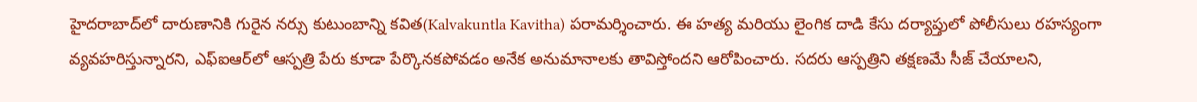హైదరాబాద్‌లో దారుణానికి గురైన నర్సు కుటుంబాన్ని కవిత(Kalvakuntla Kavitha) పరామర్శించారు. ఈ హత్య మరియు లైంగిక దాడి కేసు దర్యాప్తులో పోలీసులు రహస్యంగా వ్యవహరిస్తున్నారని, ఎఫ్‌ఐఆర్‌లో ఆస్పత్రి పేరు కూడా పేర్కొనకపోవడం అనేక అనుమానాలకు తావిస్తోందని ఆరోపించారు. సదరు ఆస్పత్రిని తక్షణమే సీజ్ చేయాలని,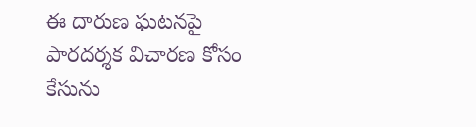ఈ దారుణ ఘటనపై పారదర్శక విచారణ కోసం కేసును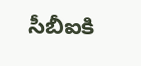సీబీఐకి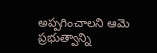అప్పగించాలని ఆమె ప్రభుత్వాన్ని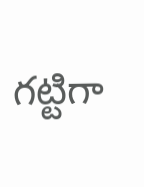గట్టిగా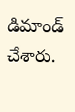డిమాండ్ చేశారు.